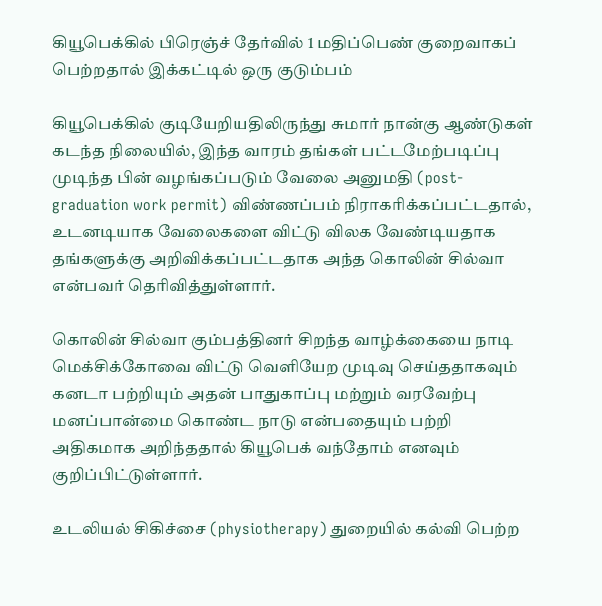கியூபெக்கில் பிரெஞ்ச் தேர்வில் 1 மதிப்பெண் குறைவாகப் பெற்றதால் இக்கட்டில் ஒரு குடும்பம்

கியூபெக்கில் குடியேறியதிலிருந்து சுமார் நான்கு ஆண்டுகள் கடந்த நிலையில், இந்த வாரம் தங்கள் பட்டமேற்படிப்பு முடிந்த பின் வழங்கப்படும் வேலை அனுமதி (post-graduation work permit) விண்ணப்பம் நிராகரிக்கப்பட்டதால், உடனடியாக வேலைகளை விட்டு விலக வேண்டியதாக தங்களுக்கு அறிவிக்கப்பட்டதாக அந்த கொலின் சில்வா என்பவர் தெரிவித்துள்ளார்.

கொலின் சில்வா கும்பத்தினர் சிறந்த வாழ்க்கையை நாடி மெக்சிக்கோவை விட்டு வெளியேற முடிவு செய்ததாகவும் கனடா பற்றியும் அதன் பாதுகாப்பு மற்றும் வரவேற்பு மனப்பான்மை கொண்ட நாடு என்பதையும் பற்றி அதிகமாக அறிந்ததால் கியூபெக் வந்தோம் எனவும் குறிப்பிட்டுள்ளார்.

உடலியல் சிகிச்சை (physiotherapy) துறையில் கல்வி பெற்ற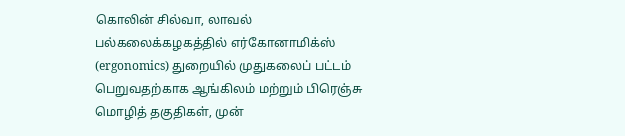கொலின் சில்வா, லாவல் பல்கலைக்கழகத்தில் எர்கோனாமிக்ஸ் (ergonomics) துறையில் முதுகலைப் பட்டம் பெறுவதற்காக ஆங்கிலம் மற்றும் பிரெஞ்சு மொழித் தகுதிகள், முன்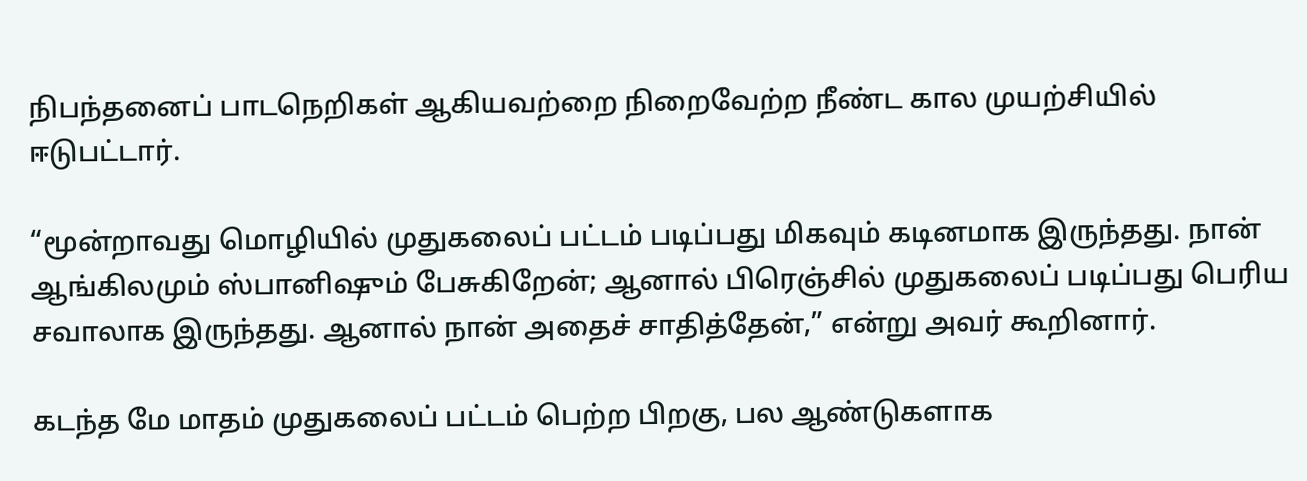நிபந்தனைப் பாடநெறிகள் ஆகியவற்றை நிறைவேற்ற நீண்ட கால முயற்சியில் ஈடுபட்டார்.

“மூன்றாவது மொழியில் முதுகலைப் பட்டம் படிப்பது மிகவும் கடினமாக இருந்தது. நான் ஆங்கிலமும் ஸ்பானிஷும் பேசுகிறேன்; ஆனால் பிரெஞ்சில் முதுகலைப் படிப்பது பெரிய சவாலாக இருந்தது. ஆனால் நான் அதைச் சாதித்தேன்,” என்று அவர் கூறினார்.

கடந்த மே மாதம் முதுகலைப் பட்டம் பெற்ற பிறகு, பல ஆண்டுகளாக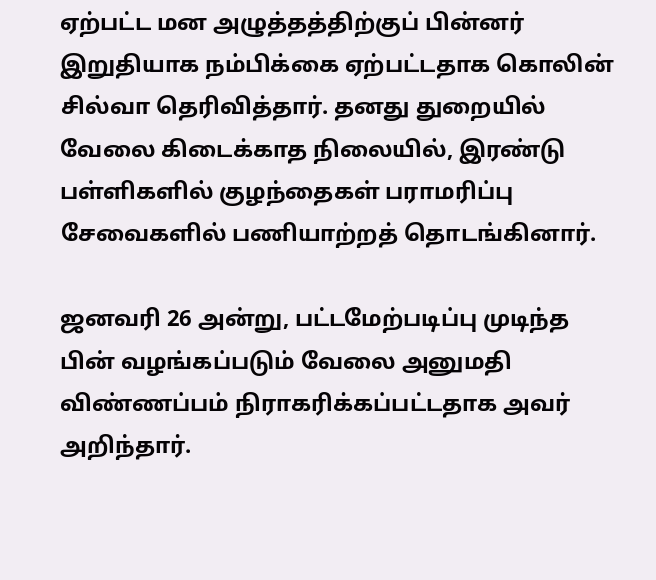ஏற்பட்ட மன அழுத்தத்திற்குப் பின்னர் இறுதியாக நம்பிக்கை ஏற்பட்டதாக கொலின் சில்வா தெரிவித்தார். தனது துறையில் வேலை கிடைக்காத நிலையில், இரண்டு பள்ளிகளில் குழந்தைகள் பராமரிப்பு சேவைகளில் பணியாற்றத் தொடங்கினார்.

ஜனவரி 26 அன்று, பட்டமேற்படிப்பு முடிந்த பின் வழங்கப்படும் வேலை அனுமதி விண்ணப்பம் நிராகரிக்கப்பட்டதாக அவர் அறிந்தார்.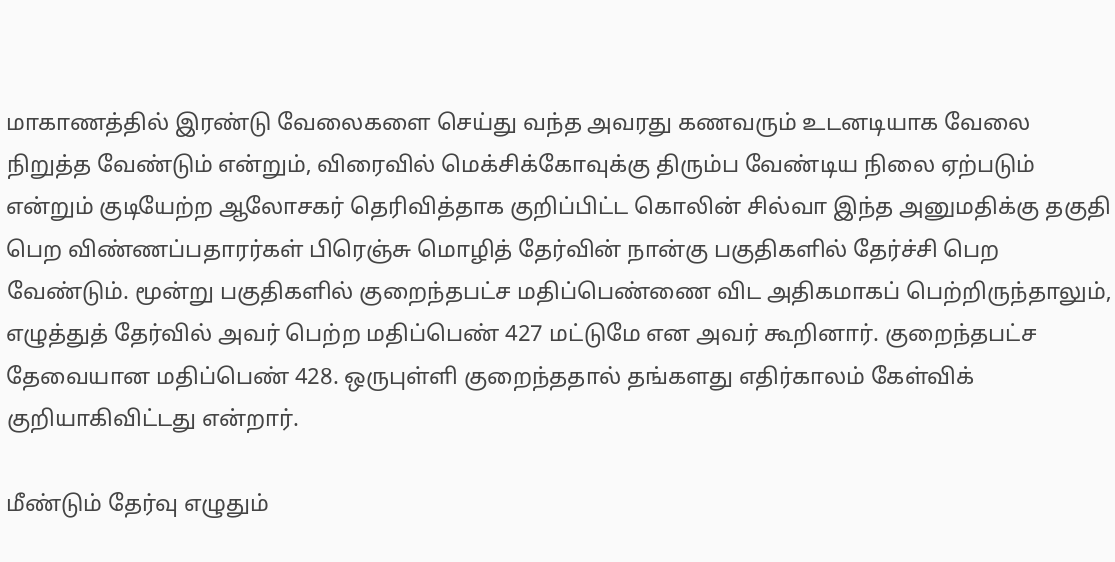மாகாணத்தில் இரண்டு வேலைகளை செய்து வந்த அவரது கணவரும் உடனடியாக வேலை நிறுத்த வேண்டும் என்றும், விரைவில் மெக்சிக்கோவுக்கு திரும்ப வேண்டிய நிலை ஏற்படும் என்றும் குடியேற்ற ஆலோசகர் தெரிவித்தாக குறிப்பிட்ட கொலின் சில்வா இந்த அனுமதிக்கு தகுதி பெற விண்ணப்பதாரர்கள் பிரெஞ்சு மொழித் தேர்வின் நான்கு பகுதிகளில் தேர்ச்சி பெற வேண்டும். மூன்று பகுதிகளில் குறைந்தபட்ச மதிப்பெண்ணை விட அதிகமாகப் பெற்றிருந்தாலும், எழுத்துத் தேர்வில் அவர் பெற்ற மதிப்பெண் 427 மட்டுமே என அவர் கூறினார். குறைந்தபட்ச தேவையான மதிப்பெண் 428. ஒருபுள்ளி குறைந்ததால் தங்களது எதிர்காலம் கேள்விக் குறியாகிவிட்டது என்றார்.

மீண்டும் தேர்வு எழுதும்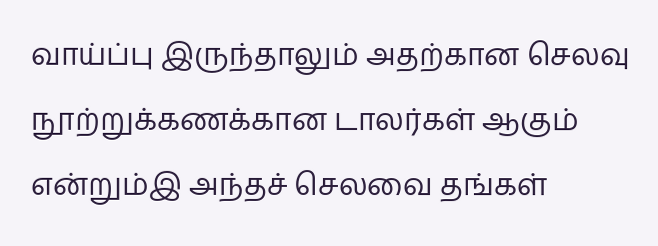வாய்ப்பு இருந்தாலும் அதற்கான செலவு நூற்றுக்கணக்கான டாலர்கள் ஆகும் என்றும்இ அந்தச் செலவை தங்கள்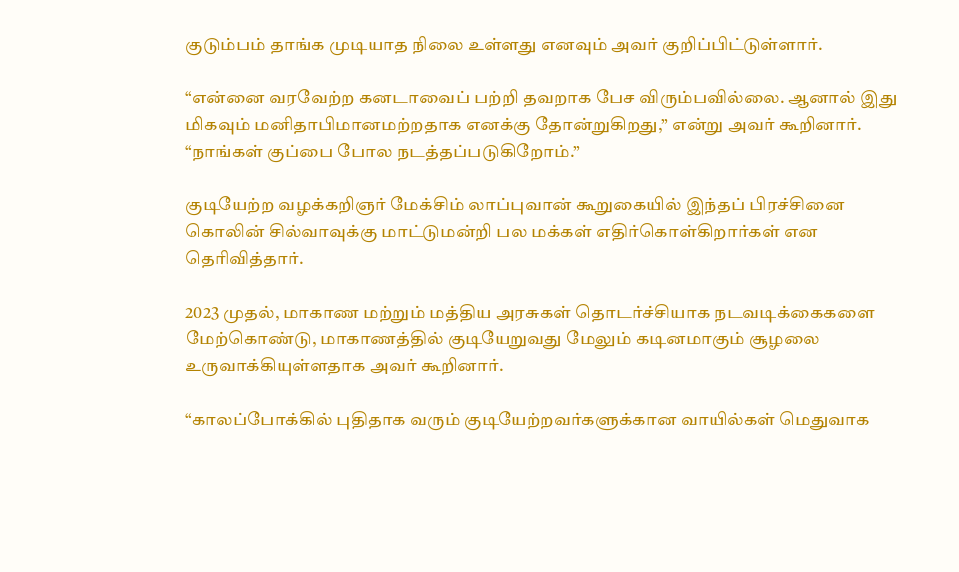குடும்பம் தாங்க முடியாத நிலை உள்ளது எனவும் அவர் குறிப்பிட்டுள்ளார்.

“என்னை வரவேற்ற கனடாவைப் பற்றி தவறாக பேச விரும்பவில்லை. ஆனால் இது மிகவும் மனிதாபிமானமற்றதாக எனக்கு தோன்றுகிறது,” என்று அவர் கூறினார். “நாங்கள் குப்பை போல நடத்தப்படுகிறோம்.”

குடியேற்ற வழக்கறிஞர் மேக்சிம் லாப்புவான் கூறுகையில் இந்தப் பிரச்சினை கொலின் சில்வாவுக்கு மாட்டுமன்றி பல மக்கள் எதிர்கொள்கிறார்கள் என தெரிவித்தார்.

2023 முதல், மாகாண மற்றும் மத்திய அரசுகள் தொடர்ச்சியாக நடவடிக்கைகளை மேற்கொண்டு, மாகாணத்தில் குடியேறுவது மேலும் கடினமாகும் சூழலை உருவாக்கியுள்ளதாக அவர் கூறினார்.

“காலப்போக்கில் புதிதாக வரும் குடியேற்றவர்களுக்கான வாயில்கள் மெதுவாக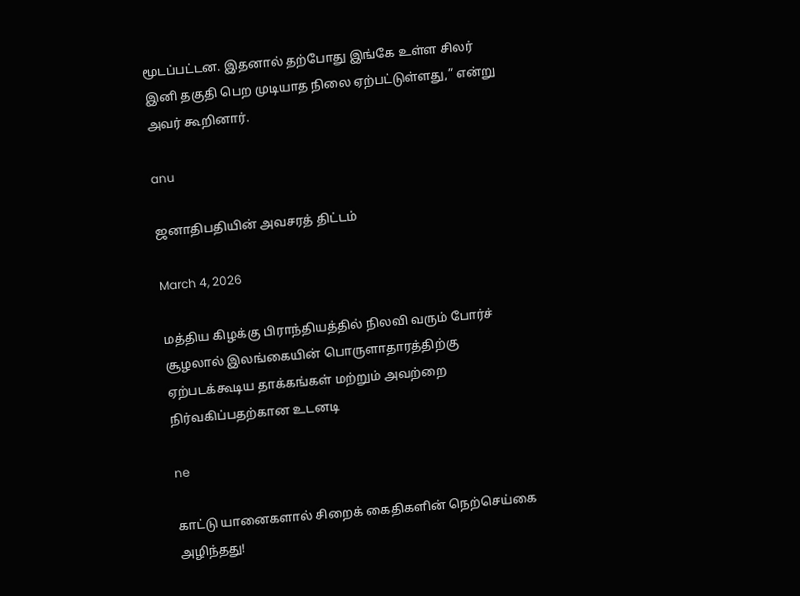மூடப்பட்டன. இதனால் தற்போது இங்கே உள்ள சிலர் இனி தகுதி பெற முடியாத நிலை ஏற்பட்டுள்ளது,” என்று அவர் கூறினார்.

anu

ஜனாதிபதியின் அவசரத் திட்டம்

March 4, 2026

மத்திய கிழக்கு பிராந்தியத்தில் நிலவி வரும் போர்ச் சூழலால் இலங்கையின் பொருளாதாரத்திற்கு ஏற்படக்கூடிய தாக்கங்கள் மற்றும் அவற்றை நிர்வகிப்பதற்கான உடனடி

ne

காட்டு யானைகளால் சிறைக் கைதிகளின் நெற்செய்கை அழிந்தது!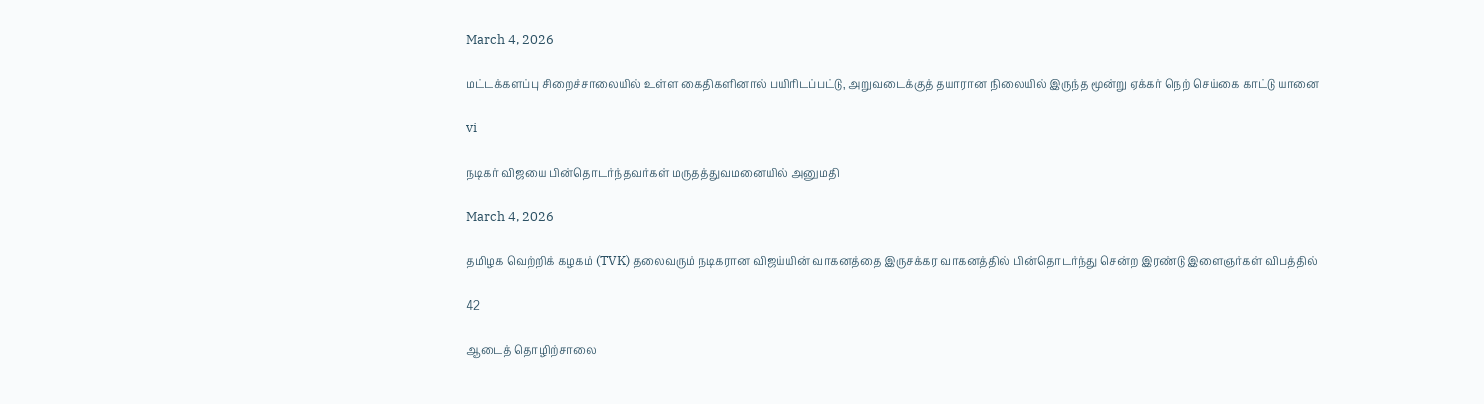March 4, 2026

மட்டக்களப்பு சிறைச்சாலையில் உள்ள கைதிகளினால் பயிரிடப்பட்டு, அறுவடைக்குத் தயாரான நிலையில் இருந்த மூன்று ஏக்கர் நெற் செய்கை காட்டு யானை

vi

நடிகர் விஜயை பின்தொடர்ந்தவர்கள் மருதத்துவமனையில் அனுமதி

March 4, 2026

தமிழக வெற்றிக் கழகம் (TVK) தலைவரும் நடிகரான விஜய்யின் வாகனத்தை இருசக்கர வாகனத்தில் பின்தொடர்ந்து சென்ற இரண்டு இளைஞர்கள் விபத்தில்

42

ஆடைத் தொழிற்சாலை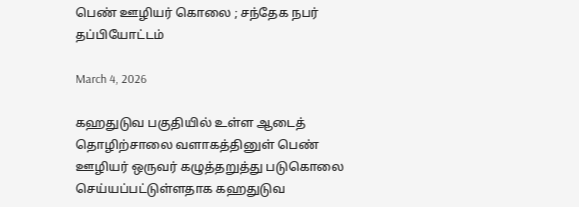பெண் ஊழியர் கொலை ; சந்தேக நபர் தப்பியோட்டம்

March 4, 2026

கஹதுடுவ பகுதியில் உள்ள ஆடைத் தொழிற்சாலை வளாகத்தினுள் பெண் ஊழியர் ஒருவர் கழுத்தறுத்து படுகொலை செய்யப்பட்டுள்ளதாக கஹதுடுவ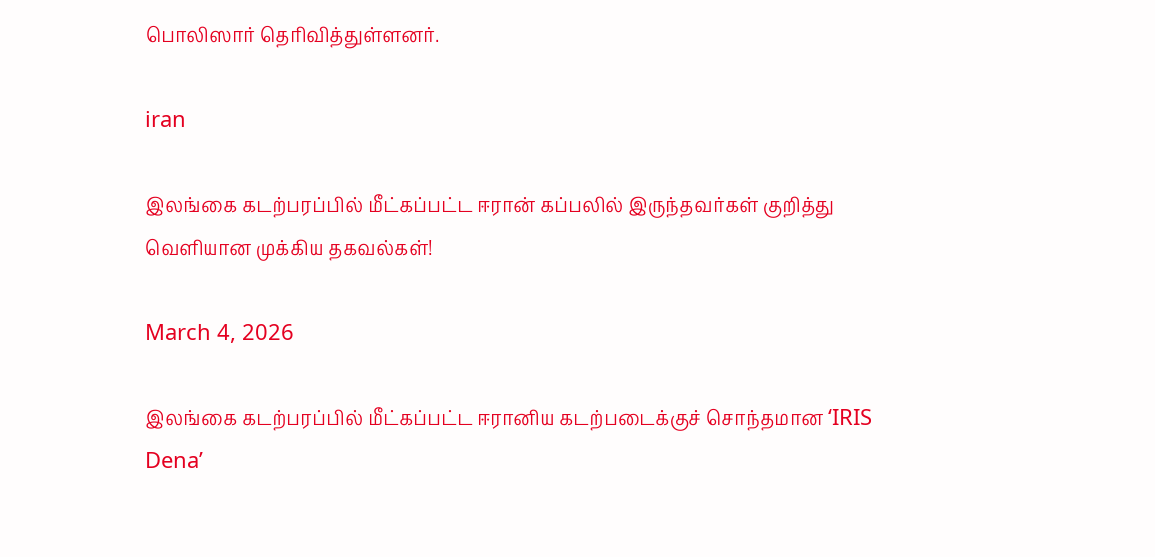பொலிஸார் தெரிவித்துள்ளனர்.

iran

இலங்கை கடற்பரப்பில் மீட்கப்பட்ட ஈரான் கப்பலில் இருந்தவர்கள் குறித்து வெளியான முக்கிய தகவல்கள்!

March 4, 2026

இலங்கை கடற்பரப்பில் மீட்கப்பட்ட ஈரானிய கடற்படைக்குச் சொந்தமான ‘IRIS Dena’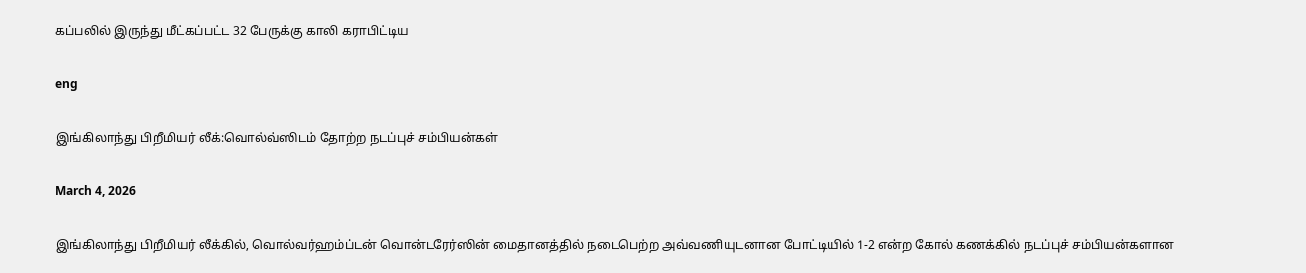கப்பலில் இருந்து மீட்கப்பட்ட 32 பேருக்கு காலி கராபிட்டிய

eng

இங்கிலாந்து பிறீமியர் லீக்:வொல்வ்ஸிடம் தோற்ற நடப்புச் சம்பியன்கள்

March 4, 2026

இங்கிலாந்து பிறீமியர் லீக்கில், வொல்வர்ஹம்ப்டன் வொன்டரேர்ஸின் மைதானத்தில் நடைபெற்ற அவ்வணியுடனான போட்டியில் 1-2 என்ற கோல் கணக்கில் நடப்புச் சம்பியன்களான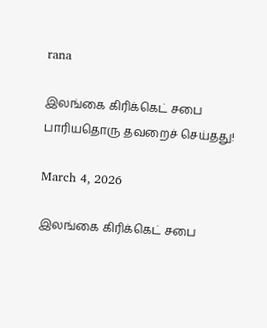rana

இலங்கை கிரிக்கெட் சபை பாரியதொரு தவறைச் செய்தது!

March 4, 2026

இலங்கை கிரிக்கெட் சபை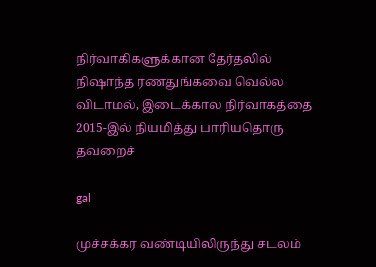நிர்வாகிகளுக்கான தேர்தலில் நிஷாந்த ரணதுங்கவை வெல்ல விடாமல், இடைக்கால நிர்வாகத்தை 2015-இல் நியமித்து பாரியதொரு தவறைச்

gal

முச்சக்கர வண்டியிலிருந்து சடலம்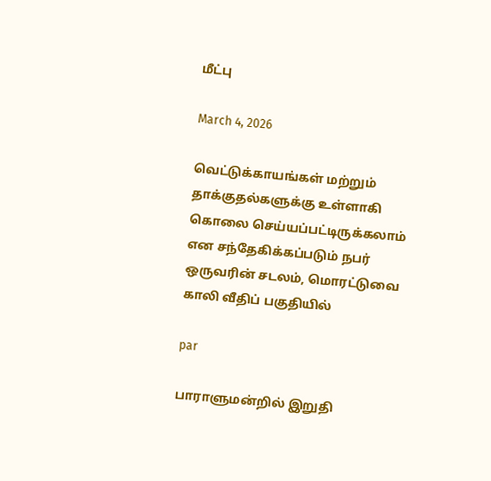மீட்பு

March 4, 2026

வெட்டுக்காயங்கள் மற்றும் தாக்குதல்களுக்கு உள்ளாகி கொலை செய்யப்பட்டிருக்கலாம் என சந்தேகிக்கப்படும் நபர் ஒருவரின் சடலம், மொரட்டுவை காலி வீதிப் பகுதியில்

par

பாராளுமன்றில் இறுதி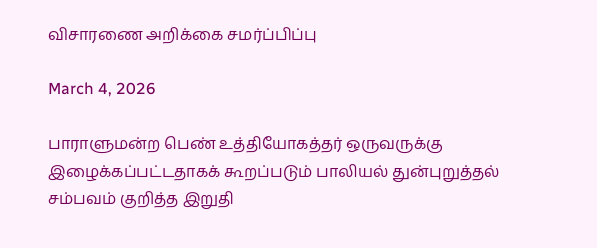விசாரணை அறிக்கை சமர்ப்பிப்பு

March 4, 2026

பாராளுமன்ற பெண் உத்தியோகத்தர் ஒருவருக்கு இழைக்கப்பட்டதாகக் கூறப்படும் பாலியல் துன்புறுத்தல் சம்பவம் குறித்த இறுதி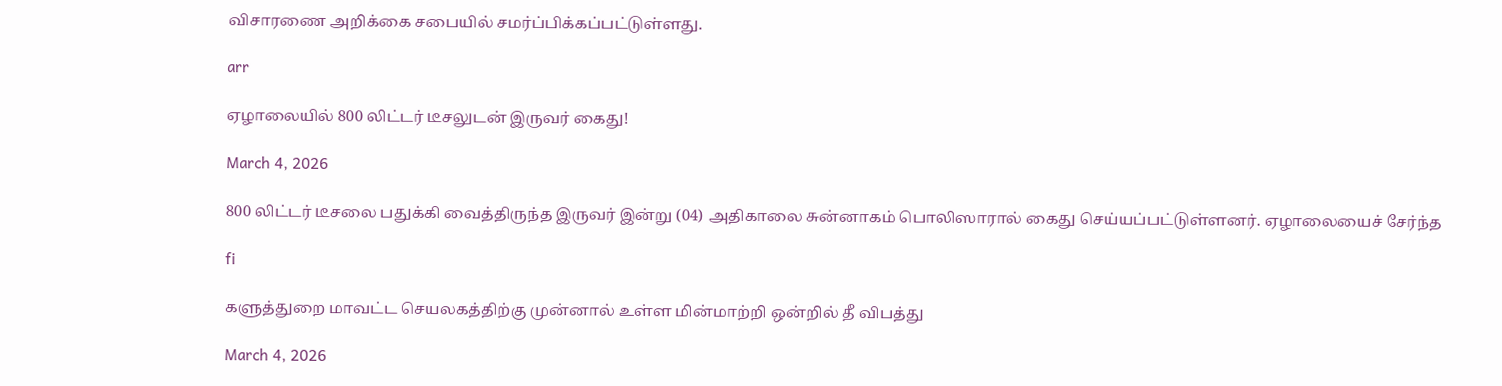விசாரணை அறிக்கை சபையில் சமர்ப்பிக்கப்பட்டுள்ளது.

arr

ஏழாலையில் 800 லிட்டர் டீசலுடன் இருவர் கைது!

March 4, 2026

800 லிட்டர் டீசலை பதுக்கி வைத்திருந்த இருவர் இன்று (04) அதிகாலை சுன்னாகம் பொலிஸாரால் கைது செய்யப்பட்டுள்ளனர். ஏழாலையைச் சேர்ந்த

fi

களுத்துறை மாவட்ட செயலகத்திற்கு முன்னால் உள்ள மின்மாற்றி ஒன்றில் தீ விபத்து

March 4, 2026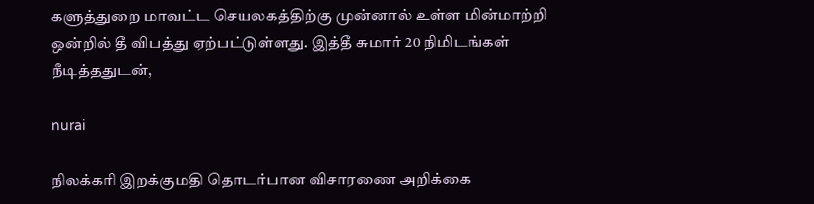களுத்துறை மாவட்ட செயலகத்திற்கு முன்னால் உள்ள மின்மாற்றி ஒன்றில் தீ விபத்து ஏற்பட்டுள்ளது. இத்தீ சுமார் 20 நிமிடங்கள் நீடித்ததுடன்,

nurai

நிலக்கரி இறக்குமதி தொடர்பான விசாரணை அறிக்கை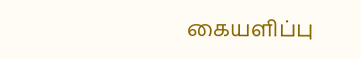கையளிப்பு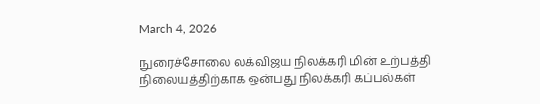March 4, 2026

நுரைச்சோலை லக்விஜய நிலக்கரி மின் உற்பத்தி நிலையத்திற்காக ஒன்பது நிலக்கரி கப்பல்கள்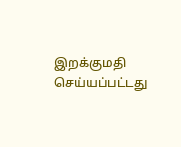இறக்குமதி செய்யப்பட்டது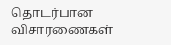தொடர்பான விசாரணைகள்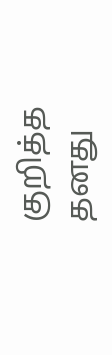குறித்த தனது